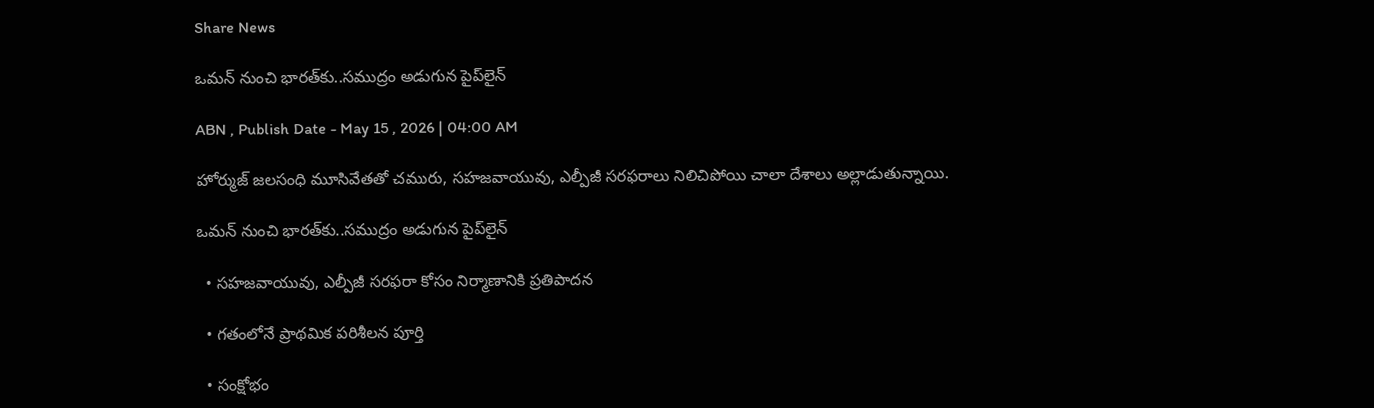Share News

ఒమన్‌ నుంచి భారత్‌కు..సముద్రం అడుగున పైప్‌లైన్‌

ABN , Publish Date - May 15 , 2026 | 04:00 AM

హోర్ముజ్‌ జలసంధి మూసివేతతో చమురు, సహజవాయువు, ఎల్పీజీ సరఫరాలు నిలిచిపోయి చాలా దేశాలు అల్లాడుతున్నాయి.

ఒమన్‌ నుంచి భారత్‌కు..సముద్రం అడుగున పైప్‌లైన్‌

  • సహజవాయువు, ఎల్పీజీ సరఫరా కోసం నిర్మాణానికి ప్రతిపాదన

  • గతంలోనే ప్రాథమిక పరిశీలన పూర్తి

  • సంక్షోభం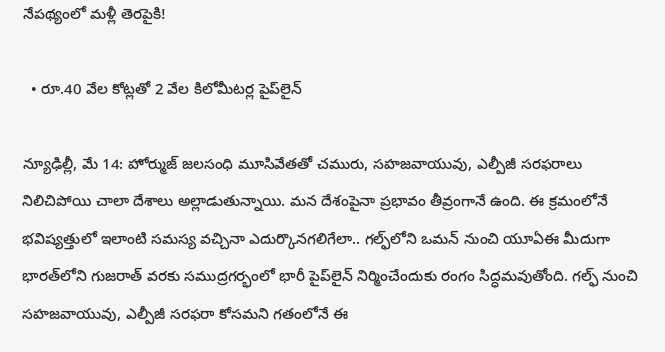నేపథ్యంలో మళ్లీ తెరపైకి!

  • రూ.40 వేల కోట్లతో 2 వేల కిలోమీటర్ల పైప్‌లైన్‌

న్యూఢిల్లీ, మే 14: హోర్ముజ్‌ జలసంధి మూసివేతతో చమురు, సహజవాయువు, ఎల్పీజీ సరఫరాలు నిలిచిపోయి చాలా దేశాలు అల్లాడుతున్నాయి. మన దేశంపైనా ప్రభావం తీవ్రంగానే ఉంది. ఈ క్రమంలోనే భవిష్యత్తులో ఇలాంటి సమస్య వచ్చినా ఎదుర్కొనగలిగేలా.. గల్ఫ్‌లోని ఒమన్‌ నుంచి యూఏఈ మీదుగా భారత్‌లోని గుజరాత్‌ వరకు సముద్రగర్భంలో భారీ పైప్‌లైన్‌ నిర్మించేందుకు రంగం సిద్ధమవుతోంది. గల్ఫ్‌ నుంచి సహజవాయువు, ఎల్పీజీ సరఫరా కోసమని గతంలోనే ఈ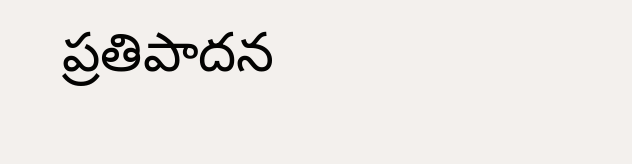ప్రతిపాదన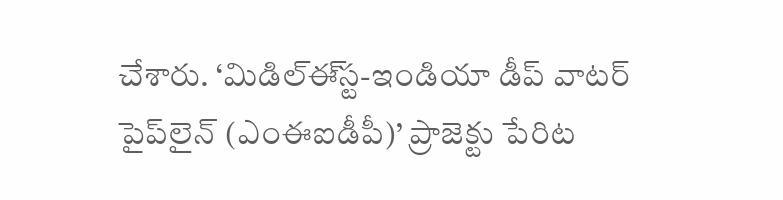చేశారు. ‘మిడిల్‌ఈ్‌స్ట-ఇండియా డీప్‌ వాటర్‌ పైప్‌లైన్‌ (ఎంఈఐడీపీ)’ ప్రాజెక్టు పేరిట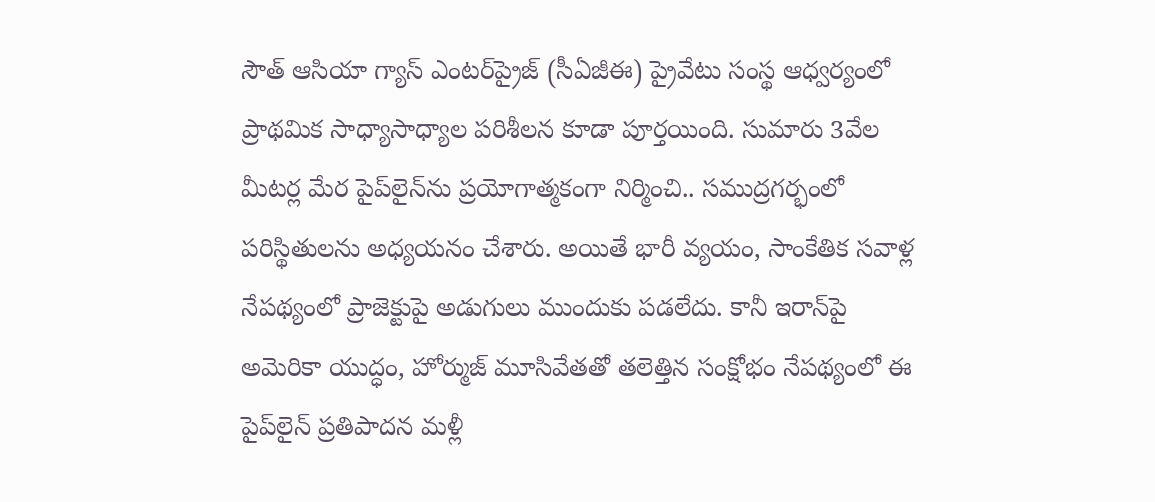సౌత్‌ ఆసియా గ్యాస్‌ ఎంటర్‌ప్రైజ్‌ (సీఏజీఈ) ప్రైవేటు సంస్థ ఆధ్వర్యంలో ప్రాథమిక సాధ్యాసాధ్యాల పరిశీలన కూడా పూర్తయింది. సుమారు 3వేల మీటర్ల మేర పైప్‌లైన్‌ను ప్రయోగాత్మకంగా నిర్మించి.. సముద్రగర్భంలో పరిస్థితులను అధ్యయనం చేశారు. అయితే భారీ వ్యయం, సాంకేతిక సవాళ్ల నేపథ్యంలో ప్రాజెక్టుపై అడుగులు ముందుకు పడలేదు. కానీ ఇరాన్‌పై అమెరికా యుద్ధం, హోర్ముజ్‌ మూసివేతతో తలెత్తిన సంక్షోభం నేపథ్యంలో ఈ పైప్‌లైన్‌ ప్రతిపాదన మళ్లీ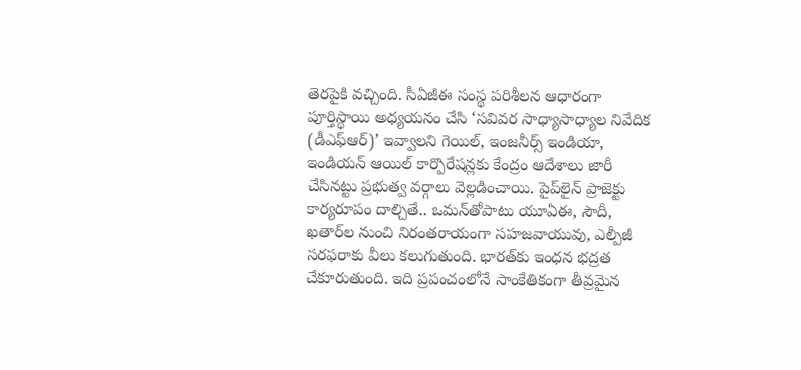తెరపైకి వచ్చింది. సీఏజీఈ సంస్థ పరిశీలన ఆధారంగా పూర్తిస్థాయి అధ్యయనం చేసి ‘సవివర సాధ్యాసాధ్యాల నివేదిక (డీఎఫ్ఆర్‌)’ ఇవ్వాలని గెయిల్‌, ఇంజనీర్స్‌ ఇండియా, ఇండియన్‌ ఆయిల్‌ కార్పొరేషన్లకు కేంద్రం ఆదేశాలు జారీ చేసినట్టు ప్రభుత్వ వర్గాలు వెల్లడించాయి. పైప్‌లైన్‌ ప్రాజెక్టు కార్యరూపం దాల్చితే.. ఒమన్‌తోపాటు యూఏఈ, సౌదీ, ఖతార్‌ల నుంచి నిరంతరాయంగా సహజవాయువు, ఎల్పీజీ సరఫరాకు వీలు కలుగుతుంది. భారత్‌కు ఇంధన భద్రత చేకూరుతుంది. ఇది ప్రపంచంలోనే సాంకేతికంగా తీవ్రమైన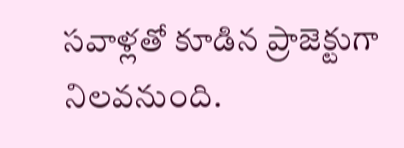సవాళ్లతో కూడిన ప్రాజెక్టుగా నిలవనుంది.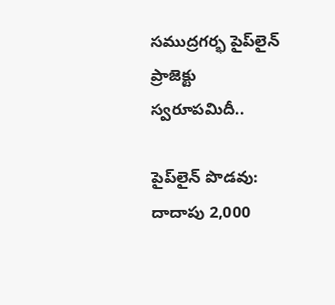సముద్రగర్భ పైప్‌లైన్‌ ప్రాజెక్టు స్వరూపమిదీ..

పైప్‌లైన్‌ పొడవు: దాదాపు 2,000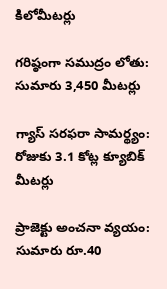కిలోమీటర్లు

గరిష్ఠంగా సముద్రం లోతు: సుమారు 3,450 మీటర్లు

గ్యాస్‌ సరఫరా సామర్థ్యం: రోజుకు 3.1 కోట్ల క్యూబిక్‌ మీటర్లు

ప్రాజెక్టు అంచనా వ్యయం: సుమారు రూ.40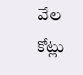వేల కోట్లు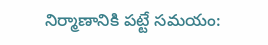నిర్మాణానికి పట్టే సమయం: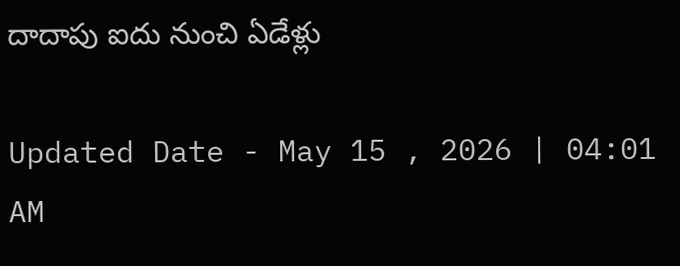దాదాపు ఐదు నుంచి ఏడేళ్లు

Updated Date - May 15 , 2026 | 04:01 AM